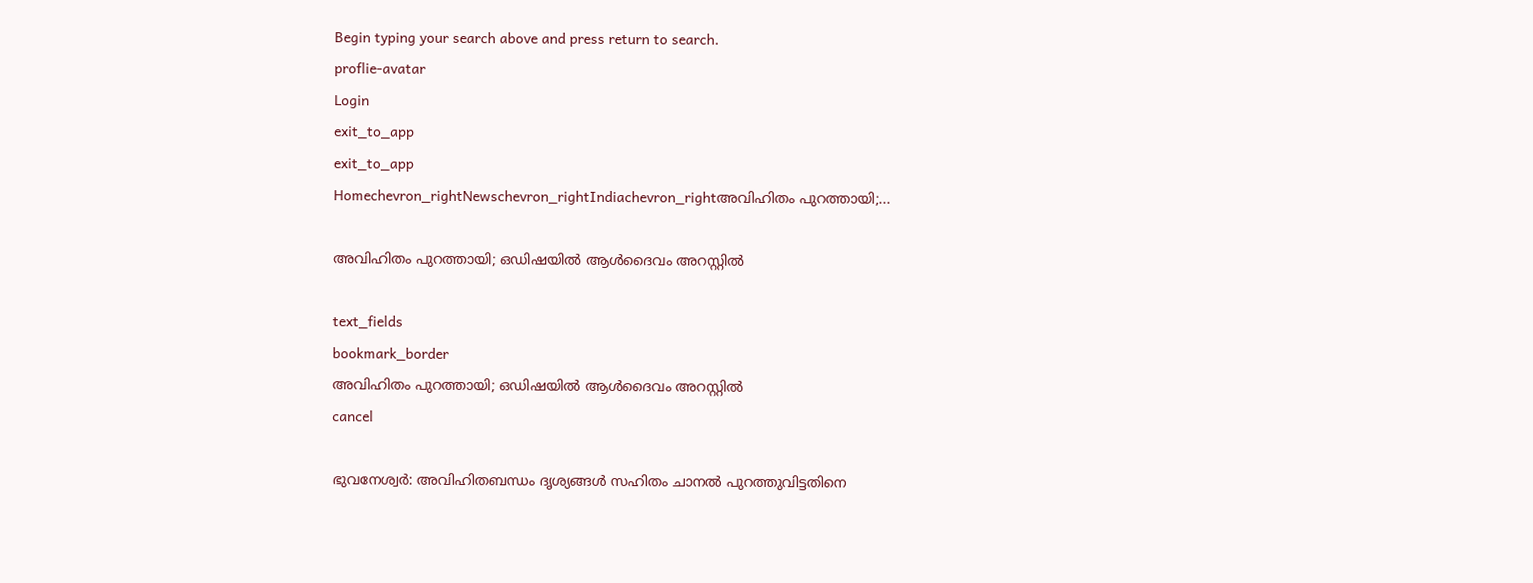Begin typing your search above and press return to search.
proflie-avatar
Login
exit_to_app
exit_to_app
Homechevron_rightNewschevron_rightIndiachevron_rightഅവിഹിതം പുറത്തായി;...

അവിഹിതം പുറത്തായി; ഒഡിഷയില്‍ ആള്‍ദൈവം അറസ്റ്റില്‍

text_fields
bookmark_border
അവിഹിതം പുറത്തായി; ഒഡിഷയില്‍ ആള്‍ദൈവം അറസ്റ്റില്‍
cancel

ഭുവനേശ്വര്‍: അവിഹിതബന്ധം ദൃശ്യങ്ങള്‍ സഹിതം ചാനല്‍ പുറത്തുവിട്ടതിനെ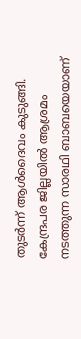തുടര്‍ന്ന് ആള്‍ദൈവം കുടുങ്ങി. കേന്ദ്രപര ജില്ലയില്‍ ആശ്രമം നടത്തുന്ന സാരഥി ബാബയെയാണ്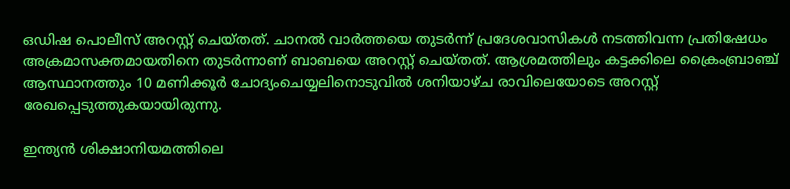ഒഡിഷ പൊലീസ് അറസ്റ്റ് ചെയ്തത്. ചാനല്‍ വാര്‍ത്തയെ തുടര്‍ന്ന് പ്രദേശവാസികള്‍ നടത്തിവന്ന പ്രതിഷേധം അക്രമാസക്തമായതിനെ തുടര്‍ന്നാണ് ബാബയെ അറസ്റ്റ് ചെയ്തത്. ആശ്രമത്തിലും കട്ടക്കിലെ ക്രൈംബ്രാഞ്ച് ആസ്ഥാനത്തും 10 മണിക്കൂര്‍ ചോദ്യംചെയ്യലിനൊടുവില്‍ ശനിയാഴ്ച രാവിലെയോടെ അറസ്റ്റ് രേഖപ്പെടുത്തുകയായിരുന്നു.

ഇന്ത്യന്‍ ശിക്ഷാനിയമത്തിലെ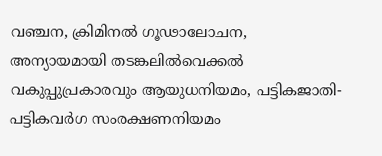വഞ്ചന, ക്രിമിനല്‍ ഗൂഢാലോചന, അന്യായമായി തടങ്കലില്‍വെക്കല്‍ വകുപ്പുപ്രകാരവും ആയുധനിയമം, പട്ടികജാതി-പട്ടികവര്‍ഗ സംരക്ഷണനിയമം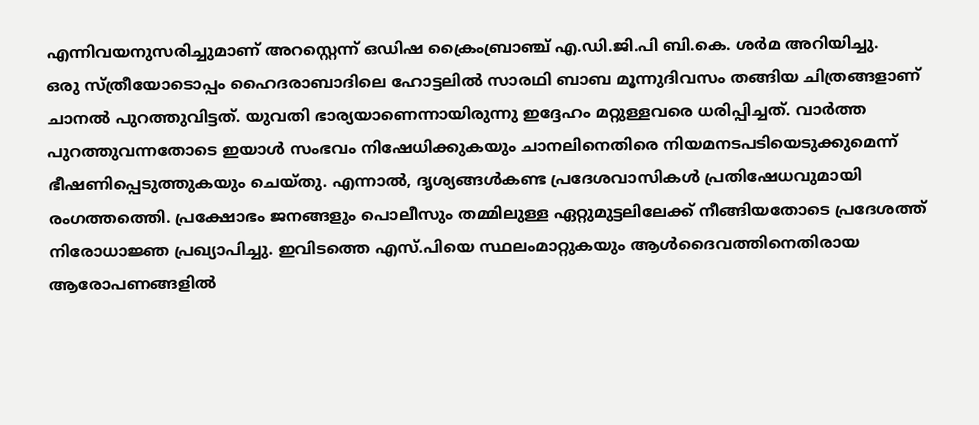എന്നിവയനുസരിച്ചുമാണ് അറസ്റ്റെന്ന് ഒഡിഷ ക്രൈംബ്രാഞ്ച് എ.ഡി.ജി.പി ബി.കെ. ശര്‍മ അറിയിച്ചു.
ഒരു സ്ത്രീയോടൊപ്പം ഹൈദരാബാദിലെ ഹോട്ടലില്‍ സാരഥി ബാബ മൂന്നുദിവസം തങ്ങിയ ചിത്രങ്ങളാണ് ചാനല്‍ പുറത്തുവിട്ടത്. യുവതി ഭാര്യയാണെന്നായിരുന്നു ഇദ്ദേഹം മറ്റുള്ളവരെ ധരിപ്പിച്ചത്. വാര്‍ത്ത പുറത്തുവന്നതോടെ ഇയാള്‍ സംഭവം നിഷേധിക്കുകയും ചാനലിനെതിരെ നിയമനടപടിയെടുക്കുമെന്ന് ഭീഷണിപ്പെടുത്തുകയും ചെയ്തു. എന്നാല്‍, ദൃശ്യങ്ങള്‍കണ്ട പ്രദേശവാസികള്‍ പ്രതിഷേധവുമായി രംഗത്തത്തെി. പ്രക്ഷോഭം ജനങ്ങളും പൊലീസും തമ്മിലുള്ള ഏറ്റുമുട്ടലിലേക്ക് നീങ്ങിയതോടെ പ്രദേശത്ത് നിരോധാജ്ഞ പ്രഖ്യാപിച്ചു. ഇവിടത്തെ എസ്.പിയെ സ്ഥലംമാറ്റുകയും ആള്‍ദൈവത്തിനെതിരായ ആരോപണങ്ങളില്‍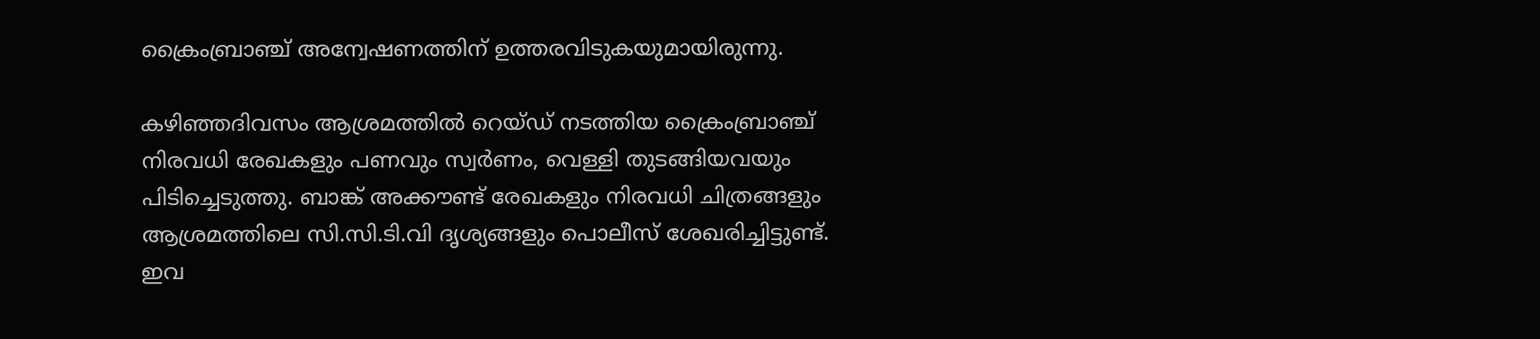ക്രൈംബ്രാഞ്ച് അന്വേഷണത്തിന് ഉത്തരവിടുകയുമായിരുന്നു.

കഴിഞ്ഞദിവസം ആശ്രമത്തില്‍ റെയ്ഡ് നടത്തിയ ക്രൈംബ്രാഞ്ച് നിരവധി രേഖകളും പണവും സ്വര്‍ണം, വെള്ളി തുടങ്ങിയവയും പിടിച്ചെടുത്തു. ബാങ്ക് അക്കൗണ്ട് രേഖകളും നിരവധി ചിത്രങ്ങളും ആശ്രമത്തിലെ സി.സി.ടി.വി ദൃശ്യങ്ങളും പൊലീസ് ശേഖരിച്ചിട്ടുണ്ട്. ഇവ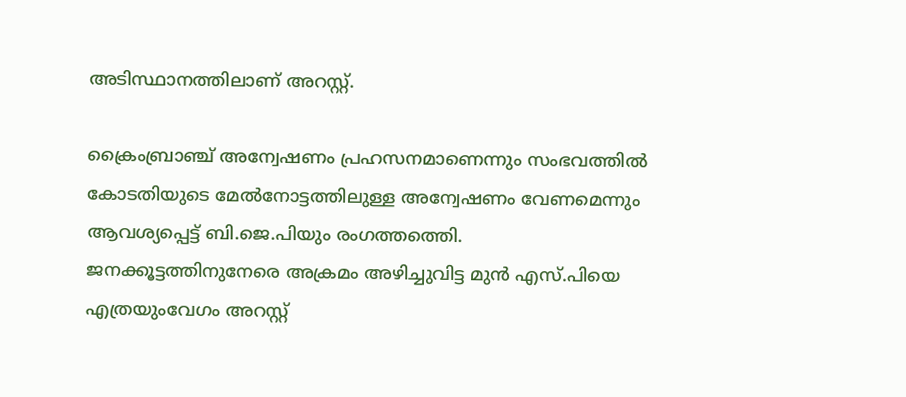അടിസ്ഥാനത്തിലാണ് അറസ്റ്റ്.

ക്രൈംബ്രാഞ്ച് അന്വേഷണം പ്രഹസനമാണെന്നും സംഭവത്തില്‍ കോടതിയുടെ മേല്‍നോട്ടത്തിലുള്ള അന്വേഷണം വേണമെന്നും ആവശ്യപ്പെട്ട് ബി.ജെ.പിയും രംഗത്തത്തെി. ജനക്കൂട്ടത്തിനുനേരെ അക്രമം അഴിച്ചുവിട്ട മുന്‍ എസ്.പിയെ എത്രയുംവേഗം അറസ്റ്റ്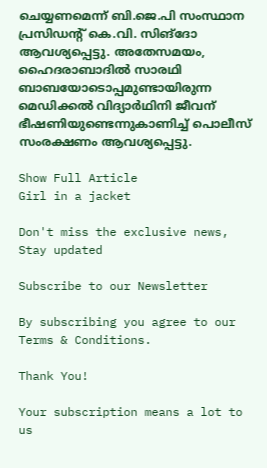ചെയ്യണമെന്ന് ബി.ജെ.പി സംസ്ഥാന പ്രസിഡന്‍റ് കെ.വി. സിങ്ദോ ആവശ്യപ്പെട്ടു. അതേസമയം, ഹൈദരാബാദില്‍ സാരഥി ബാബയോടൊപ്പമുണ്ടായിരുന്ന മെഡിക്കല്‍ വിദ്യാര്‍ഥിനി ജീവന് ഭീഷണിയുണ്ടെന്നുകാണിച്ച് പൊലീസ് സംരക്ഷണം ആവശ്യപ്പെട്ടു.

Show Full Article
Girl in a jacket

Don't miss the exclusive news, Stay updated

Subscribe to our Newsletter

By subscribing you agree to our Terms & Conditions.

Thank You!

Your subscription means a lot to us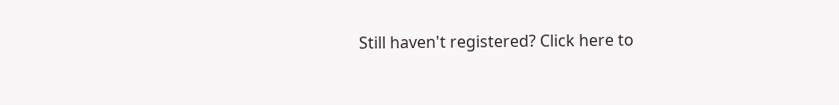Still haven't registered? Click here to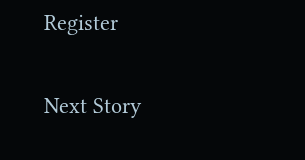Register

Next Story